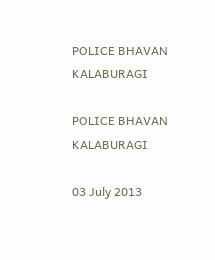POLICE BHAVAN KALABURAGI

POLICE BHAVAN KALABURAGI

03 July 2013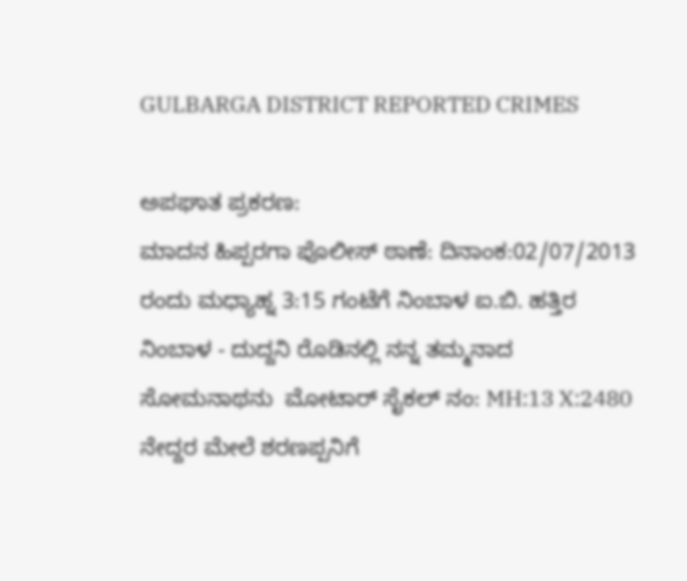GULBARGA DISTRICT REPORTED CRIMES

ಅಪಘಾತ ಪ್ರಕರಣ:
ಮಾದನ ಹಿಪ್ಪರಗಾ ಪೊಲೀಸ್ ಠಾಣೆ: ದಿನಾಂಕ:02/07/2013 ರಂದು ಮಧ್ಯಾಹ್ನ 3:15 ಗಂಟೆಗೆ ನಿಂಬಾಳ ಐ.ಬಿ. ಹತ್ತಿರ ನಿಂಬಾಳ - ದುದ್ದನಿ ರೊಡಿನಲ್ಲಿ ನನ್ನ ತಮ್ಮನಾದ ಸೋಮನಾಥನು  ಮೋಟಾರ್ ಸೈಕಲ್ ನಂ: MH:13 X:2480 ನೇದ್ದರ ಮೇಲೆ ಶರಣಪ್ಪನಿಗೆ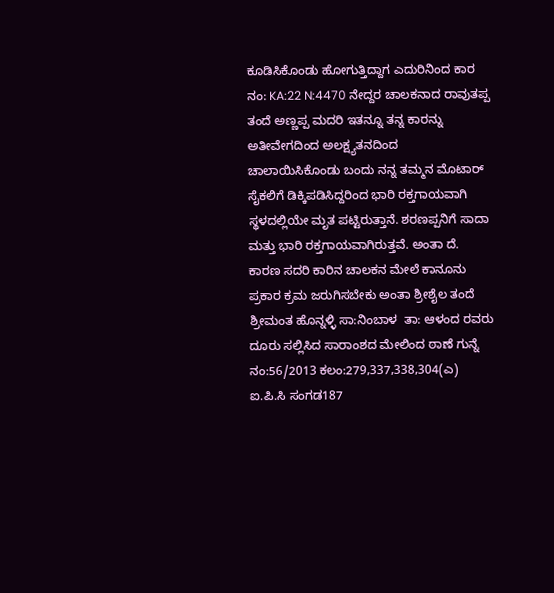ಕೂಡಿಸಿಕೊಂಡು ಹೋಗುತ್ತಿದ್ದಾಗ ಎದುರಿನಿಂದ ಕಾರ ನಂ: KA:22 N:4470 ನೇದ್ದರ ಚಾಲಕನಾದ ರಾವುತಪ್ಪ ತಂದೆ ಅಣ್ಣಪ್ಪ ಮದರಿ ಇತನ್ನೂ ತನ್ನ ಕಾರನ್ನು ಅತೀವೇಗದಿಂದ ಅಲಕ್ಷ್ಯತನದಿಂದ ಚಾಲಾಯಿಸಿಕೊಂಡು ಬಂದು ನನ್ನ ತಮ್ಮನ ಮೊಟಾರ್ ಸೈಕಲಿಗೆ ಡಿಕ್ಕಿಪಡಿಸಿದ್ದರಿಂದ ಭಾರಿ ರಕ್ತಗಾಯವಾಗಿ ಸ್ಥಳದಲ್ಲಿಯೇ ಮೃತ ಪಟ್ಟಿರುತ್ತಾನೆ. ಶರಣಪ್ಪನಿಗೆ ಸಾದಾ ಮತ್ತು ಭಾರಿ ರಕ್ತಗಾಯವಾಗಿರುತ್ತವೆ. ಅಂತಾ ದೆ. ಕಾರಣ ಸದರಿ ಕಾರಿನ ಚಾಲಕನ ಮೇಲೆ ಕಾನೂನು ಪ್ರಕಾರ ಕ್ರಮ ಜರುಗಿಸಬೇಕು ಅಂತಾ ಶ್ರೀಶೈಲ ತಂದೆ ಶ್ರೀಮಂತ ಹೊನ್ನಳ್ಳಿ ಸಾ:ನಿಂಬಾಳ  ತಾ: ಆಳಂದ ರವರು  ದೂರು ಸಲ್ಲಿಸಿದ ಸಾರಾಂಶದ ಮೇಲಿಂದ ಠಾಣೆ ಗುನ್ನೆ ನಂ:56/2013 ಕಲಂ:279,337,338,304(ಎ) ಐ.ಪಿ.ಸಿ ಸಂಗಡ187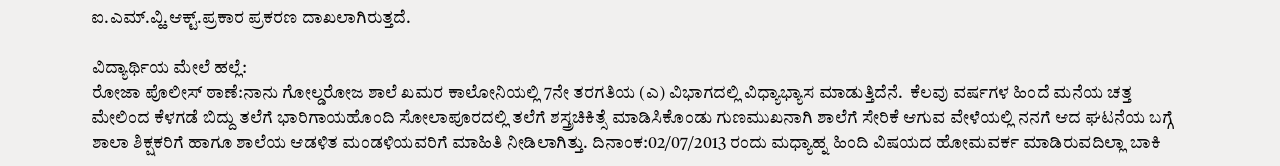ಐ.ಎಮ್.ವ್ಹಿ.ಆಕ್ಟ್.ಪ್ರಕಾರ ಪ್ರಕರಣ ದಾಖಲಾಗಿರುತ್ತದೆ.

ವಿದ್ಯಾರ್ಥಿಯ ಮೇಲೆ ಹಲ್ಲೆ:
ರೋಜಾ ಪೊಲೀಸ್ ಠಾಣೆ:ನಾನು ಗೋಲ್ಡರೋಜ ಶಾಲೆ ಖಮರ ಕಾಲೋನಿಯಲ್ಲಿ 7ನೇ ತರಗತಿಯ (ಎ) ವಿಭಾಗದಲ್ಲಿ ವಿಧ್ಯಾಭ್ಯಾಸ ಮಾಡುತ್ತಿದೆನೆ.  ಕೆಲವು ವರ್ಷಗಳ ಹಿಂದೆ ಮನೆಯ ಚತ್ತ ಮೇಲಿಂದ ಕೆಳಗಡೆ ಬಿದ್ದು ತಲೆಗೆ ಭಾರಿಗಾಯಹೊಂದಿ ಸೋಲಾಪೂರದಲ್ಲಿ ತಲೆಗೆ ಶಸ್ತ್ರಚಿಕಿತ್ಸೆ ಮಾಡಿಸಿಕೊಂಡು ಗುಣಮುಖನಾಗಿ ಶಾಲೆಗೆ ಸೇರಿಕೆ ಆಗುವ ವೇಳೆಯಲ್ಲಿ ನನಗೆ ಆದ ಘಟನೆಯ ಬಗ್ಗೆ ಶಾಲಾ ಶಿಕ್ಷಕರಿಗೆ ಹಾಗೂ ಶಾಲೆಯ ಆಡಳಿತ ಮಂಡಳಿಯವರಿಗೆ ಮಾಹಿತಿ ನೀಡಿಲಾಗಿತ್ತು. ದಿನಾಂಕ:02/07/2013 ರಂದು ಮಧ್ಯಾಹ್ನ ಹಿಂದಿ ವಿಷಯದ ಹೋಮವರ್ಕ ಮಾಡಿರುವದಿಲ್ಲಾ ಬಾಕಿ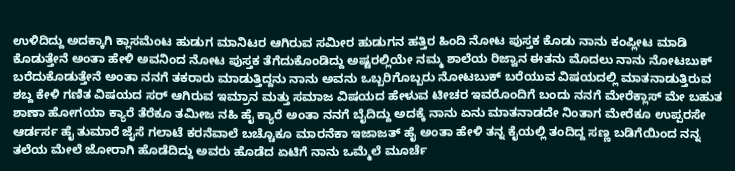ಉಳಿದಿದ್ದು ಅದಕ್ಕಾಗಿ ಕ್ಲಾಸಮೆಂಟ ಹುಡುಗ ಮಾನಿಟರ ಆಗಿರುವ ಸಮೀರ ಹುಡುಗನ ಹತ್ತಿರ ಹಿಂದಿ ನೋಟ ಪುಸ್ತಕ ಕೊಡು ನಾನು ಕಂಪ್ಲೀಟ ಮಾಡಿ ಕೊಡುತ್ತೇನೆ ಅಂತಾ ಹೇಳಿ ಅವನಿಂದ ನೋಟ ಪುಸ್ತಕ ತೆಗೆದುಕೊಂಡಿದ್ದು ಅಷ್ಟರಲ್ಲಿಯೇ ನಮ್ಮ ಶಾಲೆಯ ರಿಜ್ವಾನ ಈತನು ಮೊದಲು ನಾನು ನೋಟಬುಕ್ ಬರೆದುಕೊಡುತ್ತೇನೆ ಅಂತಾ ನನಗೆ ತಕರಾರು ಮಾಡುತ್ತಿದ್ದನು ನಾನು ಅವನು ಒಬ್ಬರಿಗೊಬ್ಬರು ನೋಟಬುಕ್ ಬರೆಯುವ ವಿಷಯದಲ್ಲಿ ಮಾತನಾಡುತ್ತಿರುವ ಶಬ್ದ ಕೇಳಿ ಗಣಿತ ವಿಷಯದ ಸರ್ ಆಗಿರುವ ಇಮ್ರಾನ ಮತ್ತು ಸಮಾಜ ವಿಷಯದ ಹೇಳುವ ಟೀಚರ ಇವರೊಂದಿಗೆ ಬಂದು ನನಗೆ ಮೇರೆಕ್ಲಾಸ್ ಮೇ ಬಹುತ ಶಾಣಾ ಹೋಗಯಾ ಕ್ಯಾರೆ ತೆರೆಕೂ ತಮೀಜ ನಹಿ ಹೈ ಕ್ಯಾರೆ ಅಂತಾ ನನಗೆ ಬೈದಿದ್ದು ಅದಕ್ಕೆ ನಾನು ಏನು ಮಾತನಾಡದೇ ನಿಂತಾಗ ಮೇರೆಕೂ ಉಪ್ಪರಸೇ ಆರ್ಡರ್ಸ ಹೈ ತುಮಾರೆ ಜೈಸೆ ಗಲಾಟೆ ಕರನೆವಾಲೆ ಬಚ್ಚೊಕೂ ಮಾರನೆಕಾ ಇಜಾಜತ್ ಹೈ ಅಂತಾ ಹೇಳಿ ತನ್ನ ಕೈಯಲ್ಲಿ ತಂದಿದ್ದ ಸಣ್ಣ ಬಡಿಗೆಯಿಂದ ನನ್ನ ತಲೆಯ ಮೇಲೆ ಜೋರಾಗಿ ಹೊಡೆದಿದ್ದು ಅವರು ಹೊಡೆದ ಏಟಿಗೆ ನಾನು ಒಮ್ಮೆಲೆ ಮೂರ್ಚೆ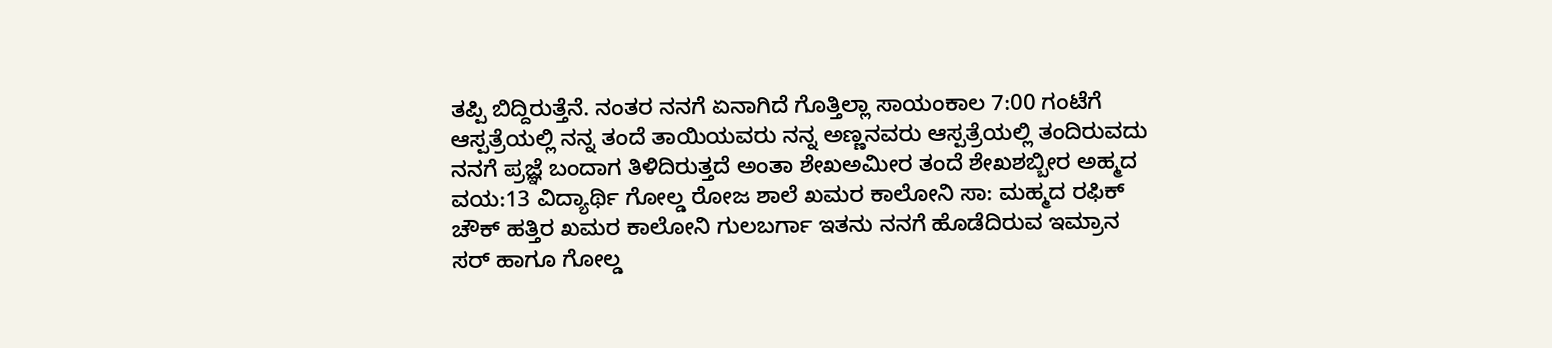ತಪ್ಪಿ ಬಿದ್ದಿರುತ್ತೆನೆ. ನಂತರ ನನಗೆ ಏನಾಗಿದೆ ಗೊತ್ತಿಲ್ಲಾ ಸಾಯಂಕಾಲ 7:00 ಗಂಟೆಗೆ ಆಸ್ಪತ್ರೆಯಲ್ಲಿ ನನ್ನ ತಂದೆ ತಾಯಿಯವರು ನನ್ನ ಅಣ್ಣನವರು ಆಸ್ಪತ್ರೆಯಲ್ಲಿ ತಂದಿರುವದು ನನಗೆ ಪ್ರಜ್ಞೆ ಬಂದಾಗ ತಿಳಿದಿರುತ್ತದೆ ಅಂತಾ ಶೇಖಅಮೀರ ತಂದೆ ಶೇಖಶಬ್ಬೀರ ಅಹ್ಮದ ವಯ:13 ವಿದ್ಯಾರ್ಥಿ ಗೋಲ್ಡ ರೋಜ ಶಾಲೆ ಖಮರ ಕಾಲೋನಿ ಸಾ: ಮಹ್ಮದ ರಫಿಕ್ ಚೌಕ್ ಹತ್ತಿರ ಖಮರ ಕಾಲೋನಿ ಗುಲಬರ್ಗಾ ಇತನು ನನಗೆ ಹೊಡೆದಿರುವ ಇಮ್ರಾನ ಸರ್ ಹಾಗೂ ಗೋಲ್ಡ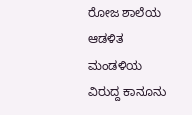ರೋಜ ಶಾಲೆಯ ಆಡಳಿತ ಮಂಡಳಿಯ ವಿರುದ್ದ ಕಾನೂನು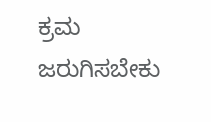ಕ್ರಮ ಜರುಗಿಸಬೇಕು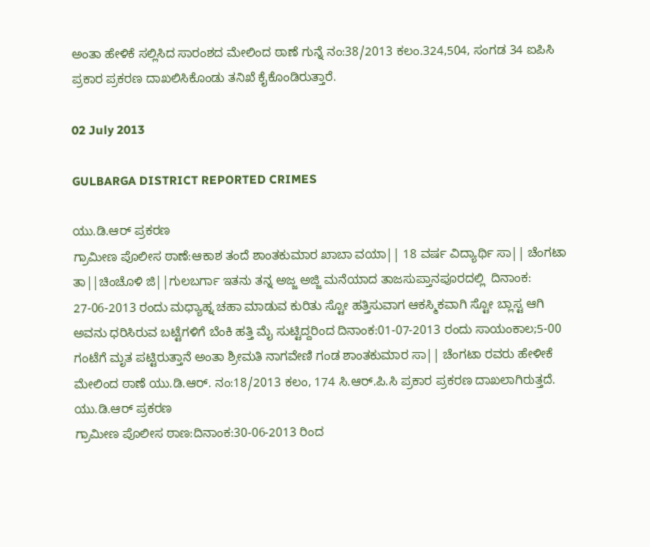ಅಂತಾ ಹೇಳಿಕೆ ಸಲ್ಲಿಸಿದ ಸಾರಂಶದ ಮೇಲಿಂದ ಠಾಣೆ ಗುನ್ನೆ ನಂ:38/2013 ಕಲಂ.324,504, ಸಂಗಡ 34 ಐಪಿಸಿ ಪ್ರಕಾರ ಪ್ರಕರಣ ದಾಖಲಿಸಿಕೊಂಡು ತನಿಖೆ ಕೈಕೊಂಡಿರುತ್ತಾರೆ.

02 July 2013

GULBARGA DISTRICT REPORTED CRIMES

ಯು.ಡಿ.ಆರ್ ಪ್ರಕರಣ
ಗ್ರಾಮೀಣ ಪೊಲೀಸ ಠಾಣೆ:ಆಕಾಶ ತಂದೆ ಶಾಂತಕುಮಾರ ಖಾಬಾ ವಯಾ|| 18 ವರ್ಷ ವಿದ್ಯಾರ್ಥಿ ಸಾ|| ಚೆಂಗಟಾ ತಾ||ಚಿಂಚೊಳಿ ಜಿ||ಗುಲಬರ್ಗಾ ಇತನು ತನ್ನ ಅಜ್ಜ ಅಜ್ಜಿ ಮನೆಯಾದ ತಾಜಸುಪ್ತಾನಪೂರದಲ್ಲಿ  ದಿನಾಂಕ: 27-06-2013 ರಂದು ಮಧ್ಯಾಹ್ನ ಚಹಾ ಮಾಡುವ ಕುರಿತು ಸ್ಟೋ ಹತ್ತಿಸುವಾಗ ಆಕಸ್ಮಿಕವಾಗಿ ಸ್ಟೋ ಬ್ಲಾಸ್ಟ ಆಗಿ  ಅವನು ಧರಿಸಿರುವ ಬಟ್ಟೆಗಳಿಗೆ ಬೆಂಕಿ ಹತ್ತಿ ಮೈ ಸುಟ್ಟಿದ್ದರಿಂದ ದಿನಾಂಕ:01-07-2013 ರಂದು ಸಾಯಂಕಾಲ;5-00 ಗಂಟೆಗೆ ಮೃತ ಪಟ್ಟಿರುತ್ತಾನೆ ಅಂತಾ ಶ್ರೀಮತಿ ನಾಗವೇಣಿ ಗಂಡ ಶಾಂತಕುಮಾರ ಸಾ|| ಚೆಂಗಟಾ ರವರು ಹೇಳೀಕೆ ಮೇಲಿಂದ ಠಾಣೆ ಯು.ಡಿ.ಆರ್. ನಂ:18/2013 ಕಲಂ, 174 ಸಿ.ಆರ್.ಪಿ.ಸಿ ಪ್ರಕಾರ ಪ್ರಕರಣ ದಾಖಲಾಗಿರುತ್ತದೆ.
ಯು.ಡಿ.ಆರ್ ಪ್ರಕರಣ
ಗ್ರಾಮೀಣ ಪೊಲೀಸ ಠಾಣ:ದಿನಾಂಕ:30-06-2013 ರಿಂದ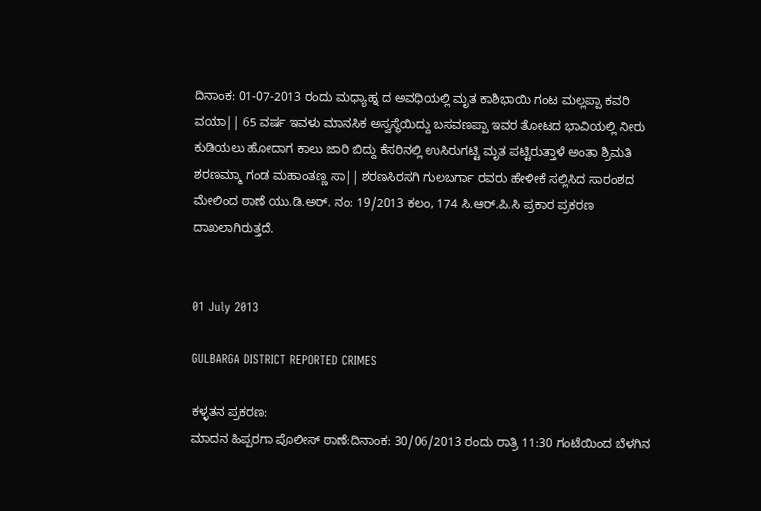ದಿನಾಂಕ: 01-07-2013 ರಂದು ಮಧ್ಯಾಹ್ನ ದ ಅವಧಿಯಲ್ಲಿ ಮೃತ ಕಾಶಿಭಾಯಿ ಗಂಟ ಮಲ್ಲಪ್ಪಾ ಕವರಿ ವಯಾ|| 65 ವರ್ಷ ಇವಳು ಮಾನಸಿಕ ಅಸ್ವಸ್ಥೆಯಿದ್ದು ಬಸವಣಪ್ಪಾ ಇವರ ತೋಟದ ಭಾವಿಯಲ್ಲಿ ನೀರು ಕುಡಿಯಲು ಹೋದಾಗ ಕಾಲು ಜಾರಿ ಬಿದ್ದು ಕೆಸರಿನಲ್ಲಿ ಉಸಿರುಗಟ್ಟಿ ಮೃತ ಪಟ್ಟಿರುತ್ತಾಳೆ ಅಂತಾ ಶ್ರಿಮತಿ ಶರಣಮ್ಮಾ ಗಂಡ ಮಹಾಂತಣ್ಣ ಸಾ|| ಶರಣಸಿರಸಗಿ ಗುಲಬರ್ಗಾ ರವರು ಹೇಳೀಕೆ ಸಲ್ಲಿಸಿದ ಸಾರಂಶದ ಮೇಲಿಂದ ಠಾಣೆ ಯು.ಡಿ.ಅರ್. ನಂ: 19/2013 ಕಲಂ, 174 ಸಿ.ಆರ್.ಪಿ.ಸಿ ಪ್ರಕಾರ ಪ್ರಕರಣ ದಾಖಲಾಗಿರುತ್ತದೆ.


01 July 2013

GULBARGA DISTRICT REPORTED CRIMES

ಕಳ್ಳತನ ಪ್ರಕರಣ:
ಮಾದನ ಹಿಪ್ಪರಗಾ ಪೊಲೀಸ್ ಠಾಣೆ:ದಿನಾಂಕ: 30/06/2013 ರಂದು ರಾತ್ರಿ 11:30 ಗಂಟೆಯಿಂದ ಬೆಳಗಿನ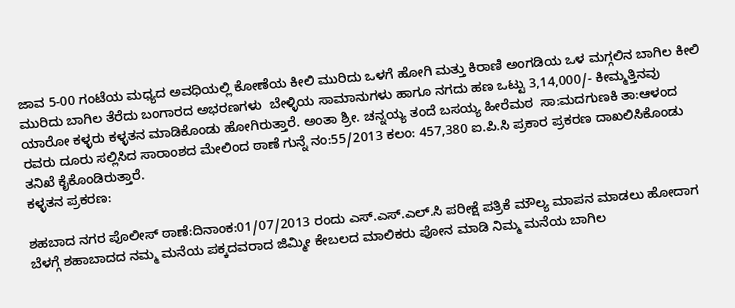ಜಾವ 5-00 ಗಂಟೆಯ ಮಧ್ಯದ ಅವಧಿಯಲ್ಲಿ ಕೋಣೆಯ ಕೀಲಿ ಮುರಿದು ಒಳಗೆ ಹೋಗಿ ಮತ್ತು ಕಿರಾಣಿ ಅಂಗಡಿಯ ಒಳ ಮಗ್ಗಲಿನ ಬಾಗಿಲ ಕೀಲಿ ಮುರಿದು ಬಾಗಿಲ ತೆರೆದು ಬಂಗಾರದ ಅಭರಣಗಳು  ಬೇಳ್ಳಿಯ ಸಾಮಾನುಗಳು ಹಾಗೂ ನಗದು ಹಣ ಒಟ್ಟು 3,14,000/- ಕೀಮ್ಮತ್ತಿನವು ಯಾರೋ ಕಳ್ಳರು ಕಳ್ಳತನ ಮಾಡಿಕೊಂಡು ಹೋಗಿರುತ್ತಾರೆ. ಅಂತಾ ಶ್ರೀ. ಚನ್ನಯ್ಯ ತಂದೆ ಬಸಯ್ಯ ಹೀರೆಮಠ  ಸಾ:ಮದಗುಣಕಿ ತಾ:ಆಳಂದ ರವರು ದೂರು ಸಲ್ಲಿಸಿದ ಸಾರಾಂಶದ ಮೇಲಿಂದ ಠಾಣೆ ಗುನ್ನೆ ನಂ:55/2013 ಕಲಂ: 457,380 ಐ.ಪಿ.ಸಿ ಪ್ರಕಾರ ಪ್ರಕರಣ ದಾಖಲಿಸಿಕೊಂಡು ತನಿಖೆ ಕೈಕೊಂಡಿರುತ್ತಾರೆ.
ಕಳ್ಳತನ ಪ್ರಕರಣ:

ಶಹಬಾದ ನಗರ ಪೊಲೀಸ್ ಠಾಣೆ:ದಿನಾಂಕ:01/07/2013 ರಂದು ಎಸ್‌‌.ಎಸ್‌‌.ಎಲ್‌.ಸಿ ಪರೀಕ್ಷೆ ಪತ್ರಿಕೆ ಮೌಲ್ಯ ಮಾಪನ ಮಾಡಲು ಹೋದಾಗ ಬೆಳಗ್ಗೆ ಶಹಾಬಾದದ ನಮ್ಮ ಮನೆಯ ಪಕ್ಕದವರಾದ ಜಿಮ್ಮೀ ಕೇಬಲದ ಮಾಲಿಕರು ಪೋನ ಮಾಡಿ ನಿಮ್ಮ ಮನೆಯ ಬಾಗಿಲ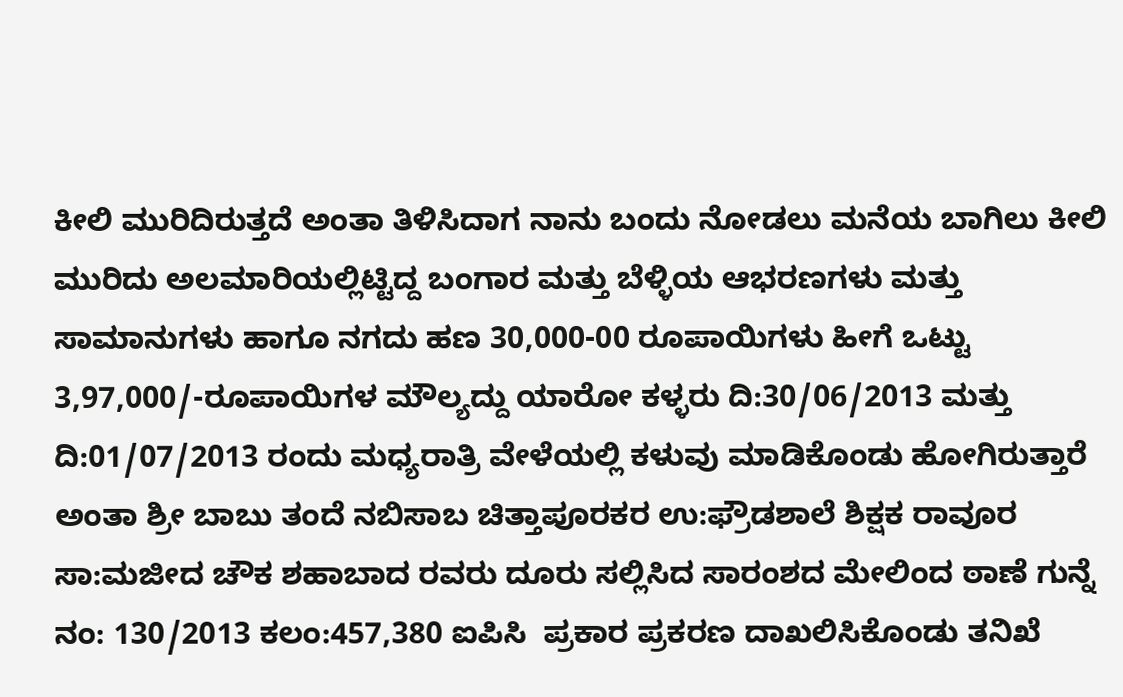ಕೀಲಿ ಮುರಿದಿರುತ್ತದೆ ಅಂತಾ ತಿಳಿಸಿದಾಗ ನಾನು ಬಂದು ನೋಡಲು ಮನೆಯ ಬಾಗಿಲು ಕೀಲಿ ಮುರಿದು ಅಲಮಾರಿಯಲ್ಲಿಟ್ಟಿದ್ದ ಬಂಗಾರ ಮತ್ತು ಬೆಳ್ಳಿಯ ಆಭರಣಗಳು ಮತ್ತು ಸಾಮಾನುಗಳು ಹಾಗೂ ನಗದು ಹಣ 30,000-00 ರೂಪಾಯಿಗಳು ಹೀಗೆ ಒಟ್ಟು 3,97,000/-ರೂಪಾಯಿಗಳ ಮೌಲ್ಯದ್ದು ಯಾರೋ ಕಳ್ಳರು ದಿ:30/06/2013 ಮತ್ತು ದಿ:01/07/2013 ರಂದು ಮಧ್ಯರಾತ್ರಿ ವೇಳೆಯಲ್ಲಿ ಕಳುವು ಮಾಡಿಕೊಂಡು ಹೋಗಿರುತ್ತಾರೆ ಅಂತಾ ಶ್ರೀ ಬಾಬು ತಂದೆ ನಬಿಸಾಬ ಚಿತ್ತಾಪೂರಕರ ಉ:ಫ್ರೌಡಶಾಲೆ ಶಿಕ್ಷಕ ರಾವೂರ ಸಾ:ಮಜೀದ ಚೌಕ ಶಹಾಬಾದ ರವರು ದೂರು ಸಲ್ಲಿಸಿದ ಸಾರಂಶದ ಮೇಲಿಂದ ಠಾಣೆ ಗುನ್ನೆ ನಂ: 130/2013 ಕಲಂ:457,380 ಐಪಿಸಿ  ಪ್ರಕಾರ ಪ್ರಕರಣ ದಾಖಲಿಸಿಕೊಂಡು ತನಿಖೆ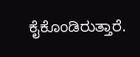ಕೈಕೊಂಡಿರುತ್ತಾರೆ.